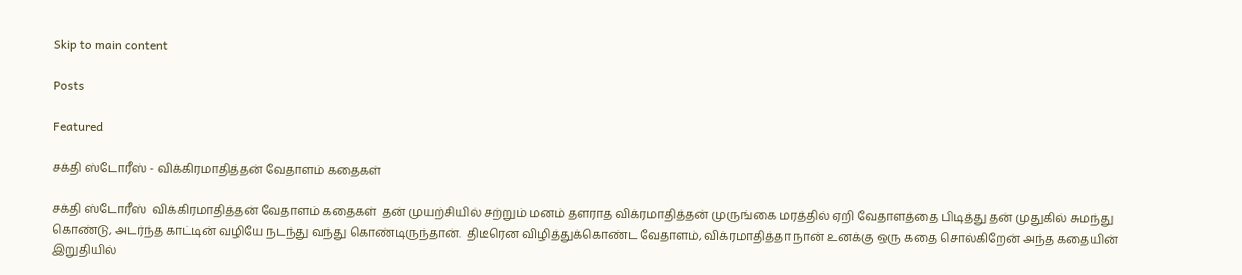Skip to main content

Posts

Featured

சக்தி ஸ்டோரீஸ் - விக்கிரமாதித்தன் வேதாளம் கதைகள்

சக்தி ஸ்டோரீஸ்  விக்கிரமாதித்தன் வேதாளம் கதைகள்  தன் முயற்சியில் சற்றும் மனம் தளராத விக்ரமாதித்தன் முருங்கை மரத்தில் ஏறி வேதாளத்தை பிடித்து தன் முதுகில் சுமந்து கொண்டு, அடர்ந்த காட்டின் வழியே நடந்து வந்து கொண்டிருந்தான்.  திடீரென விழித்துக்கொண்ட வேதாளம், விக்ரமாதித்தா நான் உனக்கு ஒரு கதை சொல்கிறேன் அந்த கதையின் இறுதியில்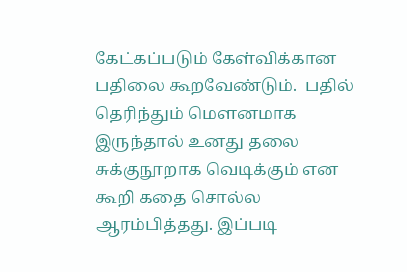கேட்கப்படும் கேள்விக்கான  பதிலை கூறவேண்டும்.  பதில் தெரிந்தும் மௌனமாக இருந்தால் உனது தலை சுக்குநூறாக வெடிக்கும் என கூறி கதை சொல்ல ஆரம்பித்தது. இப்படி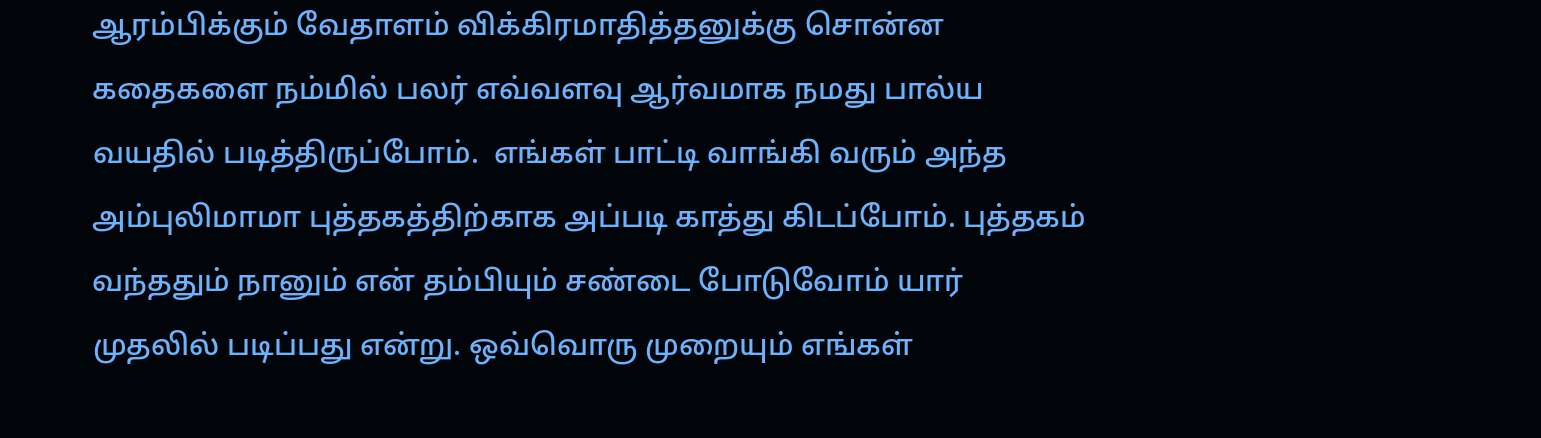ஆரம்பிக்கும் வேதாளம் விக்கிரமாதித்தனுக்கு சொன்ன கதைகளை நம்மில் பலர் எவ்வளவு ஆர்வமாக நமது பால்ய வயதில் படித்திருப்போம்.  எங்கள் பாட்டி வாங்கி வரும் அந்த அம்புலிமாமா புத்தகத்திற்காக அப்படி காத்து கிடப்போம். புத்தகம் வந்ததும் நானும் என் தம்பியும் சண்டை போடுவோம் யார் முதலில் படிப்பது என்று. ஒவ்வொரு முறையும் எங்கள்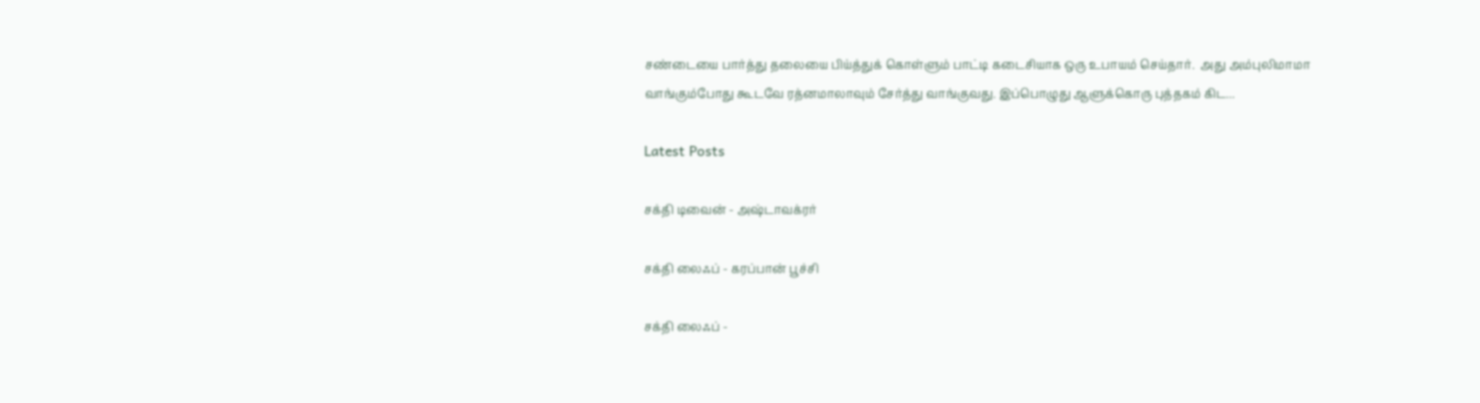சண்டையை பார்த்து தலையை பிய்த்துக் கொள்ளும் பாட்டி கடைசியாக ஒரு உபாயம் செய்தார்.  அது அம்புலிமாமா வாங்கும்போது கூடவே ரத்னமாலாவும் சேர்த்து வாங்குவது. இப்பொழுது ஆளுக்கொரு புத்தகம் கிட...

Latest Posts

சக்தி டிவைன் - அஷ்டாவக்ரர்

சக்தி லைஃப் - கரப்பான் பூச்சி

சக்தி லைஃப் -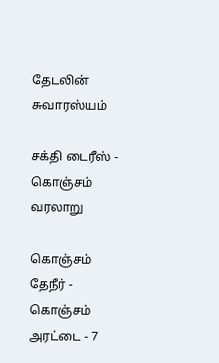தேடலின் சுவாரஸ்யம்

சக்தி டைரீஸ் - கொஞ்சம் வரலாறு

கொஞ்சம் தேநீர் - கொஞ்சம் அரட்டை - 7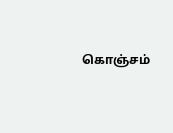கொஞ்சம்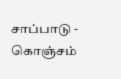சாப்பாடு - கொஞ்சம்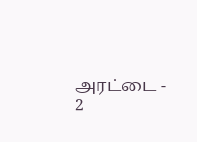அரட்டை - 2